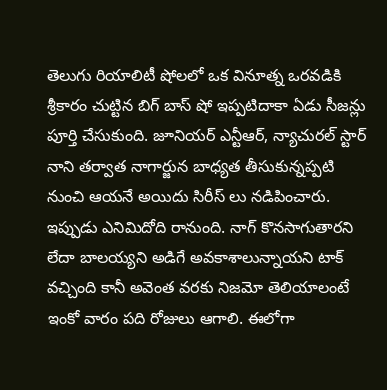తెలుగు రియాలిటీ షోలలో ఒక వినూత్న ఒరవడికి శ్రీకారం చుట్టిన బిగ్ బాస్ షో ఇప్పటిదాకా ఏడు సీజన్లు పూర్తి చేసుకుంది. జూనియర్ ఎన్టీఆర్, న్యాచురల్ స్టార్ నాని తర్వాత నాగార్జున బాధ్యత తీసుకున్నప్పటి నుంచి ఆయనే అయిదు సిరీస్ లు నడిపించారు. ఇప్పుడు ఎనిమిదోది రానుంది. నాగ్ కొనసాగుతారని లేదా బాలయ్యని అడిగే అవకాశాలున్నాయని టాక్ వచ్చింది కానీ అవెంత వరకు నిజమో తెలియాలంటే ఇంకో వారం పది రోజులు ఆగాలి. ఈలోగా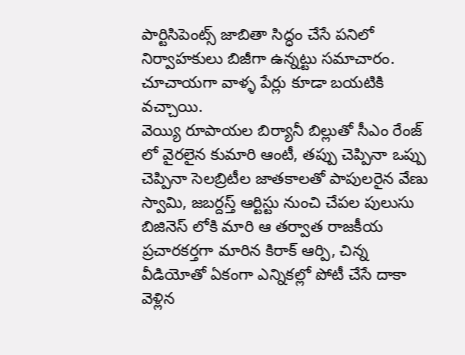పార్టిసిపెంట్స్ జాబితా సిద్ధం చేసే పనిలో నిర్వాహకులు బిజీగా ఉన్నట్టు సమాచారం. చూచాయగా వాళ్ళ పేర్లు కూడా బయటికి వచ్చాయి.
వెయ్యి రూపాయల బిర్యానీ బిల్లుతో సీఎం రేంజ్ లో వైరలైన కుమారి ఆంటీ, తప్పు చెప్పినా ఒప్పు చెప్పినా సెలబ్రిటీల జాతకాలతో పాపులరైన వేణు స్వామి, జబర్దస్త్ ఆర్టిస్టు నుంచి చేపల పులుసు బిజినెస్ లోకి మారి ఆ తర్వాత రాజకీయ ప్రచారకర్తగా మారిన కిరాక్ ఆర్పి, చిన్న వీడియోతో ఏకంగా ఎన్నికల్లో పోటీ చేసే దాకా వెళ్లిన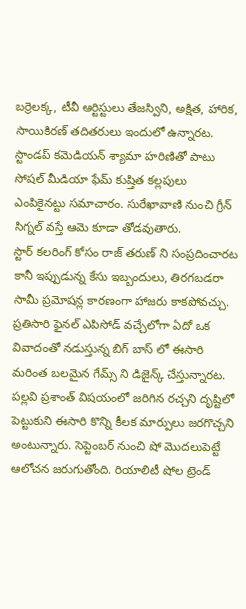బర్రెలక్క, టీవీ ఆర్టిస్టులు తేజస్విని, అక్షిత, హారిక, సాయికిరణ్ తదితరులు ఇందులో ఉన్నారట. స్టాండప్ కమెడియన్ శ్యామా హరిణితో పాటు సోషల్ మీడియా ఫేమ్ కుష్తిత కల్లపులు ఎంపికైనట్టు సమాచారం. సురేఖావాణి నుంచి గ్రీన్ సిగ్నల్ వస్తే ఆమె కూడా తోడవుతారు.
స్టార్ కలరింగ్ కోసం రాజ్ తరుణ్ ని సంప్రదించారట కానీ ఇప్పుడున్న కేసు ఇబ్బందులు, తిరగబడరా సామీ ప్రమోషన్ల కారణంగా హాజరు కాకపోవచ్చు. ప్రతిసారి ఫైనల్ ఎపిసోడ్ వచ్చేలోగా ఏదో ఒక వివాదంతో నడుస్తున్న బిగ్ బాస్ లో ఈసారి మరింత బలమైన గేమ్స్ ని డిజైన్క్ చేస్తున్నారట. పల్లవి ప్రశాంత్ విషయంలో జరిగిన రచ్చని దృష్టిలో పెట్టుకుని ఈసారి కొన్ని కీలక మార్పులు జరగొచ్చని అంటున్నారు. సెప్టెంబర్ నుంచి షో మొదలుపెట్టే ఆలోచన జరుగుతోంది. రియాలిటీ షోల ట్రెండ్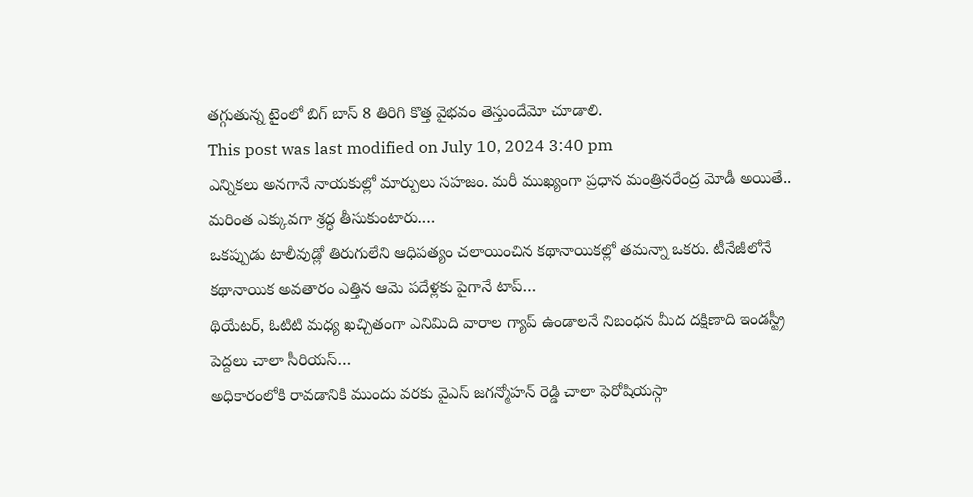తగ్గుతున్న టైంలో బిగ్ బాస్ 8 తిరిగి కొత్త వైభవం తెస్తుందేమో చూడాలి.
This post was last modified on July 10, 2024 3:40 pm
ఎన్నికలు అనగానే నాయకుల్లో మార్పులు సహజం. మరీ ముఖ్యంగా ప్రధాన మంత్రినరేంద్ర మోడీ అయితే.. మరింత ఎక్కువగా శ్రద్ధ తీసుకుంటారు.…
ఒకప్పుడు టాలీవుడ్లో తిరుగులేని ఆధిపత్యం చలాయించిన కథానాయికల్లో తమన్నా ఒకరు. టీనేజీలోనే కథానాయిక అవతారం ఎత్తిన ఆమె పదేళ్లకు పైగానే టాప్…
థియేటర్, ఓటిటి మధ్య ఖచ్చితంగా ఎనిమిది వారాల గ్యాప్ ఉండాలనే నిబంధన మీద దక్షిణాది ఇండస్ట్రీ పెద్దలు చాలా సీరియస్…
అధికారంలోకి రావడానికి ముందు వరకు వైఎస్ జగన్మోహన్ రెడ్డి చాలా ఫెరోషియస్గా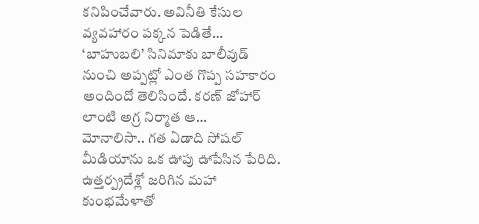కనిపించేవారు. అవినీతి కేసుల వ్యవహారం పక్కన పెడితే…
‘బాహుబలి’ సినిమాకు బాలీవుడ్ నుంచి అప్పట్లో ఎంత గొప్ప సహకారం అందిందో తెలిసిందే. కరణ్ జోహార్ లాంటి అగ్ర నిర్మాత ఆ…
మోనాలిసా.. గత ఏడాది సోషల్ మీడియాను ఒక ఊపు ఊపేసిన పేరిది. ఉత్తర్ప్రదేశ్లో జరిగిన మహా కుంభమేళాతో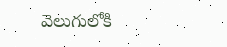వెలుగులోకి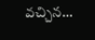వచ్చిన…